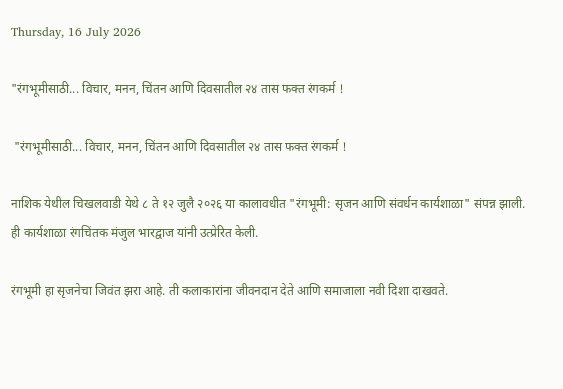Thursday, 16 July 2026

"रंगभूमीसाठी... विचार, मनन, चिंतन आणि दिवसातील २४ तास फक्त रंगकर्म !

 "रंगभूमीसाठी... विचार, मनन, चिंतन आणि दिवसातील २४ तास फक्त रंगकर्म !

नाशिक येथील चिखलवाडी येथे ८ ते १२ जुलै २०२६ या कालावधीत "रंगभूमी: सृजन आणि संवर्धन कार्यशाळा" संपन्न झाली. ही कार्यशाळा रंगचिंतक मंजुल भारद्वाज यांनी उत्प्रेरित केली.

रंगभूमी हा सृजनेचा जिवंत झरा आहे. ती कलाकारांना जीवनदान देते आणि समाजाला नवी दिशा दाखवते.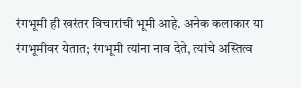रंगभूमी ही खरंतर विचारांची भूमी आहे. अनेक कलाकार या रंगभूमीवर येतात; रंगभूमी त्यांना नाव देते, त्यांचे अस्तित्व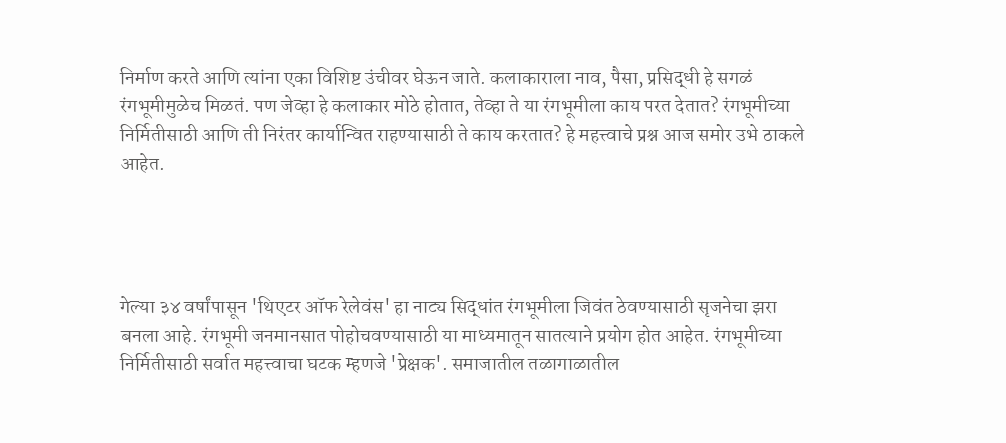निर्माण करते आणि त्यांना एका विशिष्ट उंचीवर घेऊन जाते. कलाकाराला नाव, पैसा, प्रसिद्धी हे सगळं रंगभूमीमुळेच मिळतं. पण जेव्हा हे कलाकार मोठे होतात, तेव्हा ते या रंगभूमीला काय परत देतात? रंगभूमीच्या निर्मितीसाठी आणि ती निरंतर कार्यान्वित राहण्यासाठी ते काय करतात? हे महत्त्वाचे प्रश्न आज समोर उभे ठाकले आहेत.




गेल्या ३४ वर्षांपासून 'थिएटर ऑफ रेलेवंस' हा नाट्य सिद्धांत रंगभूमीला जिवंत ठेवण्यासाठी सृजनेचा झरा बनला आहे. रंगभूमी जनमानसात पोहोचवण्यासाठी या माध्यमातून सातत्याने प्रयोग होत आहेत. रंगभूमीच्या निर्मितीसाठी सर्वात महत्त्वाचा घटक म्हणजे 'प्रेक्षक'. समाजातील तळागाळातील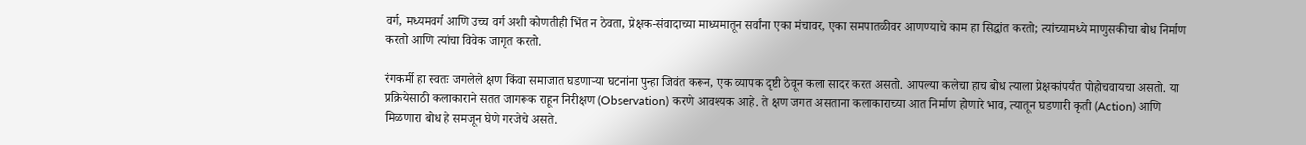वर्ग, मध्यमवर्ग आणि उच्च वर्ग अशी कोणतीही भिंत न ठेवता, प्रेक्षक-संवादाच्या माध्यमातून सर्वांना एका मंचावर, एका समपातळीवर आणण्याचे काम हा सिद्धांत करतो; त्यांच्यामध्ये माणुसकीचा बोध निर्माण करतो आणि त्यांचा विवेक जागृत करतो.

रंगकर्मी हा स्वतः जगलेले क्षण किंवा समाजात घडणाऱ्या घटनांना पुन्हा जिवंत करून, एक व्यापक दृष्टी ठेवून कला सादर करत असतो. आपल्या कलेचा हाच बोध त्याला प्रेक्षकांपर्यंत पोहोचवायचा असतो. या प्रक्रियेसाठी कलाकाराने सतत जागरूक राहून निरीक्षण (Observation) करणे आवश्यक आहे. ते क्षण जगत असताना कलाकाराच्या आत निर्माण होणारे भाव, त्यातून घडणारी कृती (Action) आणि मिळणारा बोध हे समजून घेणे गरजेचे असते.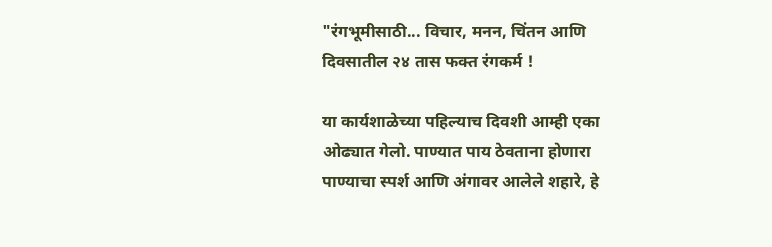"रंगभूमीसाठी... विचार, मनन, चिंतन आणि दिवसातील २४ तास फक्त रंगकर्म !

या कार्यशाळेच्या पहिल्याच दिवशी आम्ही एका ओढ्यात गेलो. पाण्यात पाय ठेवताना होणारा पाण्याचा स्पर्श आणि अंगावर आलेले शहारे, हे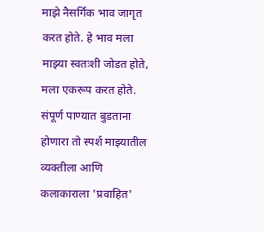माझे नैसर्गिक भाव जागृत करत होते. हे भाव मला माझ्या स्वतःशी जोडत होते, मला एकरूप करत होते. संपूर्ण पाण्यात बुडताना होणारा तो स्पर्श माझ्यातील व्यक्तीला आणि कलाकाराला 'प्रवाहित'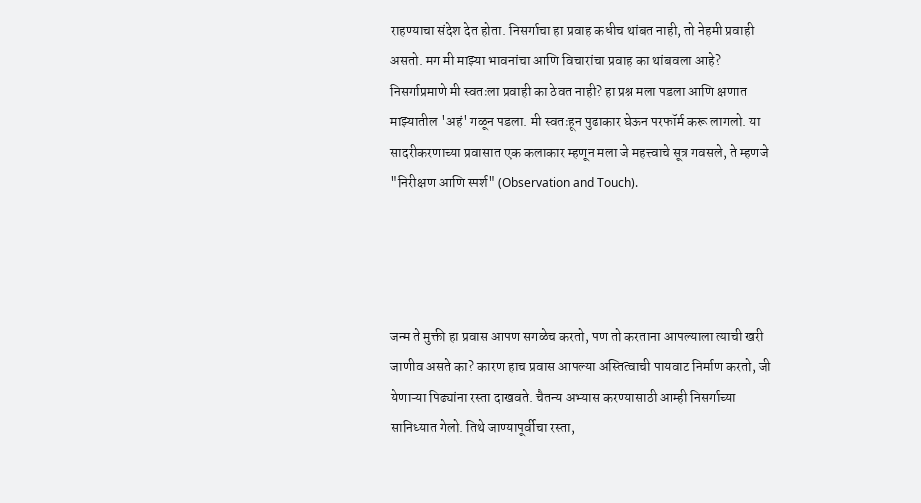राहण्याचा संदेश देत होता. निसर्गाचा हा प्रवाह कधीच थांबत नाही, तो नेहमी प्रवाही असतो. मग मी माझ्या भावनांचा आणि विचारांचा प्रवाह का थांबवला आहे? निसर्गाप्रमाणे मी स्वतःला प्रवाही का ठेवत नाही? हा प्रश्न मला पडला आणि क्षणात माझ्यातील 'अहं' गळून पडला. मी स्वतःहून पुढाकार घेऊन परफॉर्म करू लागलो. या सादरीकरणाच्या प्रवासात एक कलाकार म्हणून मला जे महत्त्वाचे सूत्र गवसले, ते म्हणजे "निरीक्षण आणि स्पर्श" (Observation and Touch).




जन्म ते मुक्ती हा प्रवास आपण सगळेच करतो, पण तो करताना आपल्याला त्याची खरी जाणीव असते का? कारण हाच प्रवास आपल्या अस्तित्वाची पायवाट निर्माण करतो, जी येणाऱ्या पिढ्यांना रस्ता दाखवते. चैतन्य अभ्यास करण्यासाठी आम्ही निसर्गाच्या सानिध्यात गेलो. तिथे जाण्यापूर्वीचा रस्ता,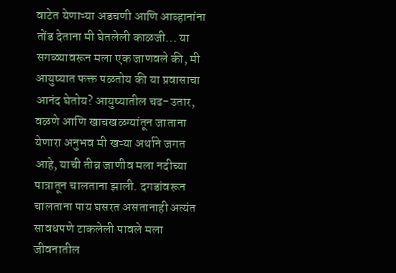वाटेत येणाऱ्या अडचणी आणि आव्हानांना तोंड देताना मी घेतलेली काळजी... या सगळ्यावरून मला एक जाणवले की, मी आयुष्यात फक्त पळतोय की या प्रवासाचा आनंद घेतोय? आयुष्यातील चढ-उतार, वळणे आणि खाचखळग्यांतून जाताना येणारा अनुभव मी खऱ्या अर्थाने जगत आहे, याची तीव्र जाणीव मला नदीच्या पात्रातून चालताना झाली. दगडांवरून चालताना पाय घसरत असतानाही अत्यंत सावधपणे टाकलेली पावले मला जीवनातील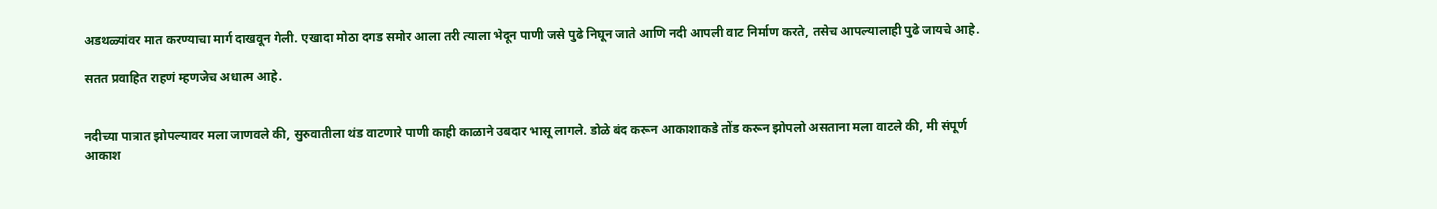अडथळ्यांवर मात करण्याचा मार्ग दाखवून गेली. एखादा मोठा दगड समोर आला तरी त्याला भेदून पाणी जसे पुढे निघून जाते आणि नदी आपली वाट निर्माण करते, तसेच आपल्यालाही पुढे जायचे आहे.

सतत प्रवाहित राहणं म्हणजेच अधात्म आहे.


नदीच्या पात्रात झोपल्यावर मला जाणवले की, सुरुवातीला थंड वाटणारे पाणी काही काळाने उबदार भासू लागले. डोळे बंद करून आकाशाकडे तोंड करून झोपलो असताना मला वाटले की, मी संपूर्ण आकाश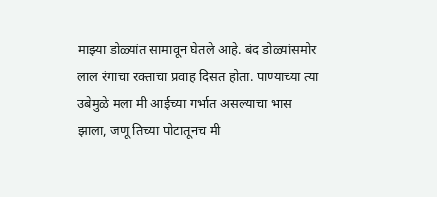माझ्या डोळ्यांत सामावून घेतले आहे. बंद डोळ्यांसमोर लाल रंगाचा रक्ताचा प्रवाह दिसत होता. पाण्याच्या त्या उबेमुळे मला मी आईच्या गर्भात असल्याचा भास झाला, जणू तिच्या पोटातूनच मी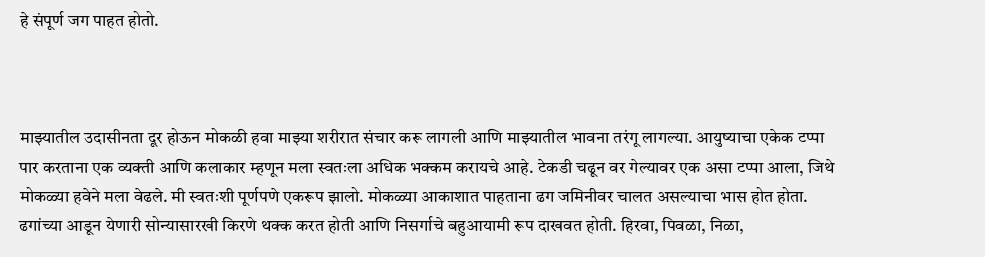हे संपूर्ण जग पाहत होतो.



माझ्यातील उदासीनता दूर होऊन मोकळी हवा माझ्या शरीरात संचार करू लागली आणि माझ्यातील भावना तरंगू लागल्या. आयुष्याचा एकेक टप्पा पार करताना एक व्यक्ती आणि कलाकार म्हणून मला स्वतःला अधिक भक्कम करायचे आहे. टेकडी चढून वर गेल्यावर एक असा टप्पा आला, जिथे मोकळ्या हवेने मला वेढले. मी स्वतःशी पूर्णपणे एकरूप झालो. मोकळ्या आकाशात पाहताना ढग जमिनीवर चालत असल्याचा भास होत होता. ढगांच्या आडून येणारी सोन्यासारखी किरणे थक्क करत होती आणि निसर्गाचे बहुआयामी रूप दाखवत होती. हिरवा, पिवळा, निळा,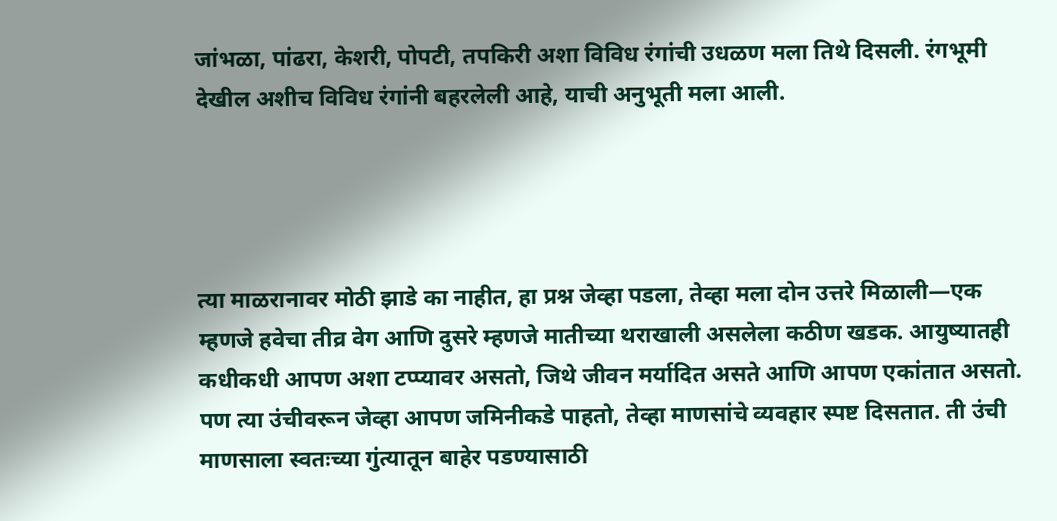जांभळा, पांढरा, केशरी, पोपटी, तपकिरी अशा विविध रंगांची उधळण मला तिथे दिसली. रंगभूमी देखील अशीच विविध रंगांनी बहरलेली आहे, याची अनुभूती मला आली.




त्या माळरानावर मोठी झाडे का नाहीत, हा प्रश्न जेव्हा पडला, तेव्हा मला दोन उत्तरे मिळाली—एक म्हणजे हवेचा तीव्र वेग आणि दुसरे म्हणजे मातीच्या थराखाली असलेला कठीण खडक. आयुष्यातही कधीकधी आपण अशा टप्प्यावर असतो, जिथे जीवन मर्यादित असते आणि आपण एकांतात असतो. पण त्या उंचीवरून जेव्हा आपण जमिनीकडे पाहतो, तेव्हा माणसांचे व्यवहार स्पष्ट दिसतात. ती उंची माणसाला स्वतःच्या गुंत्यातून बाहेर पडण्यासाठी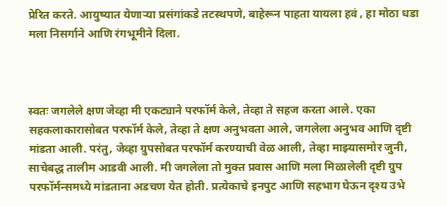प्रेरित करते. आयुष्यात येणाऱ्या प्रसंगांकडे तटस्थपणे, बाहेरून पाहता यायला हवं , हा मोठा धडा मला निसर्गाने आणि रंगभूमीने दिला.



स्वतः जगलेले क्षण जेव्हा मी एकट्याने परफॉर्म केले, तेव्हा ते सहज करता आले. एका सहकलाकारासोबत परफॉर्म केले, तेव्हा ते क्षण अनुभवता आले, जगलेला अनुभव आणि दृष्टी मांडता आली. परंतु, जेव्हा ग्रुपसोबत परफॉर्म करण्याची वेळ आली, तेव्हा माझ्यासमोर जुनी, साचेबद्ध तालीम आडवी आली. मी जगलेला तो मुक्त प्रवास आणि मला मिळालेली दृष्टी ग्रुप परफॉर्मन्समध्ये मांडताना अडचण येत होती. प्रत्येकाचे इनपुट आणि सहभाग घेऊन दृश्य उभे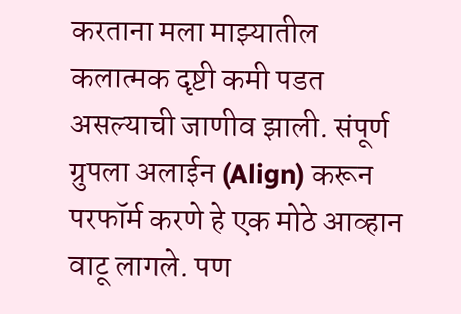करताना मला माझ्यातील कलात्मक दृष्टी कमी पडत असल्याची जाणीव झाली. संपूर्ण ग्रुपला अलाईन (Align) करून परफॉर्म करणे हे एक मोठे आव्हान वाटू लागले. पण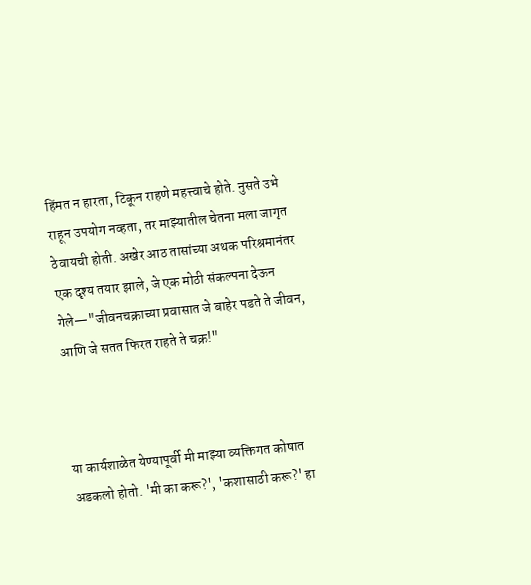हिंमत न हारता, टिकून राहणे महत्त्वाचे होते. नुसते उभे राहून उपयोग नव्हता, तर माझ्यातील चेतना मला जागृत ठेवायची होती. अखेर आठ तासांच्या अथक परिश्रमानंतर एक दृश्य तयार झाले, जे एक मोठी संकल्पना देऊन गेले—"जीवनचक्राच्या प्रवासात जे बाहेर पडते ते जीवन, आणि जे सतत फिरत राहते ते चक्र!"



या कार्यशाळेत येण्यापूर्वी मी माझ्या व्यक्तिगत कोषात अडकलो होतो. 'मी का करू?', 'कशासाठी करू?' हा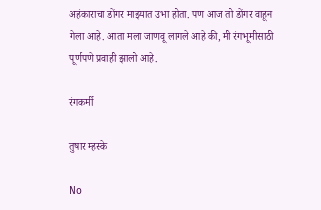अहंकाराचा डोंगर माझ्यात उभा होता. पण आज तो डोंगर वाहून गेला आहे. आता मला जाणवू लागले आहे की, मी रंगभूमीसाठी पूर्णपणे प्रवाही झालो आहे.

रंगकर्मी

तुषार म्हस्के

No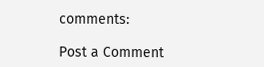comments:

Post a Comment